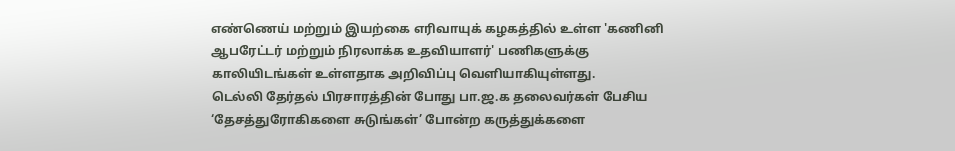எண்ணெய் மற்றும் இயற்கை எரிவாயுக் கழகத்தில் உள்ள 'கணினி ஆபரேட்டர் மற்றும் நிரலாக்க உதவியாளர்' பணிகளுக்கு காலியிடங்கள் உள்ளதாக அறிவிப்பு வெளியாகியுள்ளது.
டெல்லி தேர்தல் பிரசாரத்தின் போது பா.ஜ.க தலைவர்கள் பேசிய ‘தேசத்துரோகிகளை சுடுங்கள்’ போன்ற கருத்துக்களை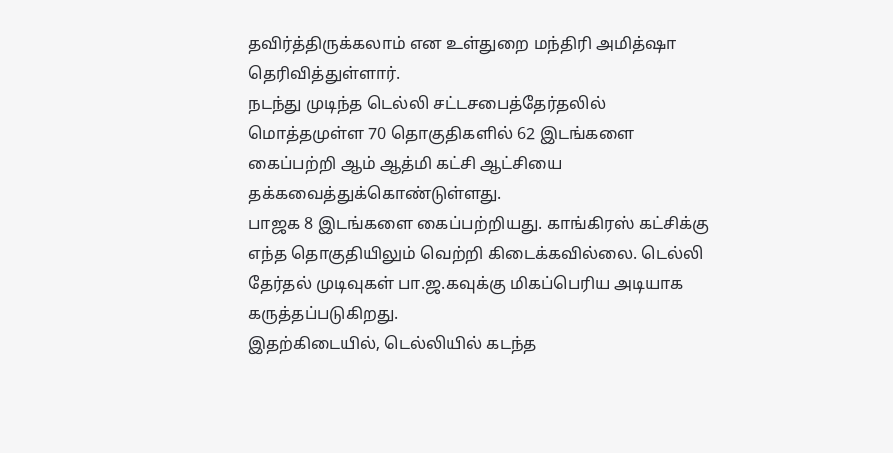தவிர்த்திருக்கலாம் என உள்துறை மந்திரி அமித்ஷா தெரிவித்துள்ளார்.
நடந்து முடிந்த டெல்லி சட்டசபைத்தேர்தலில் மொத்தமுள்ள 70 தொகுதிகளில் 62 இடங்களை கைப்பற்றி ஆம் ஆத்மி கட்சி ஆட்சியை தக்கவைத்துக்கொண்டுள்ளது.
பாஜக 8 இடங்களை கைப்பற்றியது. காங்கிரஸ் கட்சிக்கு எந்த தொகுதியிலும் வெற்றி கிடைக்கவில்லை. டெல்லி தேர்தல் முடிவுகள் பா.ஜ.கவுக்கு மிகப்பெரிய அடியாக கருத்தப்படுகிறது.
இதற்கிடையில், டெல்லியில் கடந்த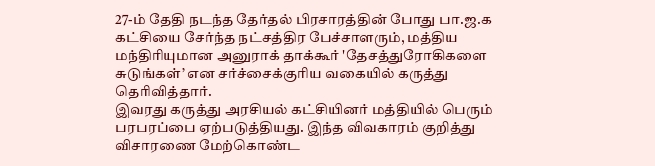27-ம் தேதி நடந்த தேர்தல் பிரசாரத்தின் போது பா.ஜ.க கட்சியை சேர்ந்த நட்சத்திர பேச்சாளரும், மத்திய மந்திரியுமான அனுராக் தாக்கூர் 'தேசத்துரோகிகளை சுடுங்கள்’ என சர்ச்சைக்குரிய வகையில் கருத்து தெரிவித்தார்.
இவரது கருத்து அரசியல் கட்சியினர் மத்தியில் பெரும் பரபரப்பை ஏற்படுத்தியது. இந்த விவகாரம் குறித்து விசாரணை மேற்கொண்ட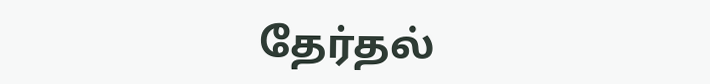தேர்தல்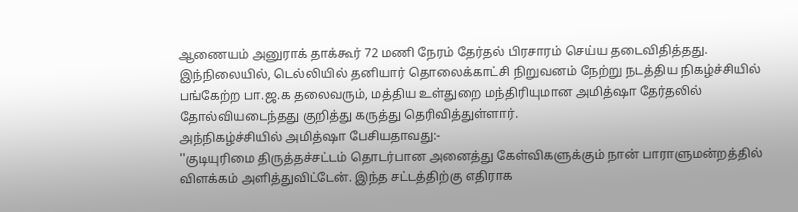ஆணையம் அனுராக் தாக்கூர் 72 மணி நேரம் தேர்தல் பிரசாரம் செய்ய தடைவிதித்தது. இந்நிலையில், டெல்லியில் தனியார் தொலைக்காட்சி நிறுவனம் நேற்று நடத்திய நிகழ்ச்சியில் பங்கேற்ற பா.ஜ.க தலைவரும், மத்திய உள்துறை மந்திரியுமான அமித்ஷா தேர்தலில் தோல்வியடைந்தது குறித்து கருத்து தெரிவித்துள்ளார்.
அந்நிகழ்ச்சியில் அமித்ஷா பேசியதாவது:-
''குடியுரிமை திருத்தச்சட்டம் தொடர்பான அனைத்து கேள்விகளுக்கும் நான் பாராளுமன்றத்தில் விளக்கம் அளித்துவிட்டேன். இந்த சட்டத்திற்கு எதிராக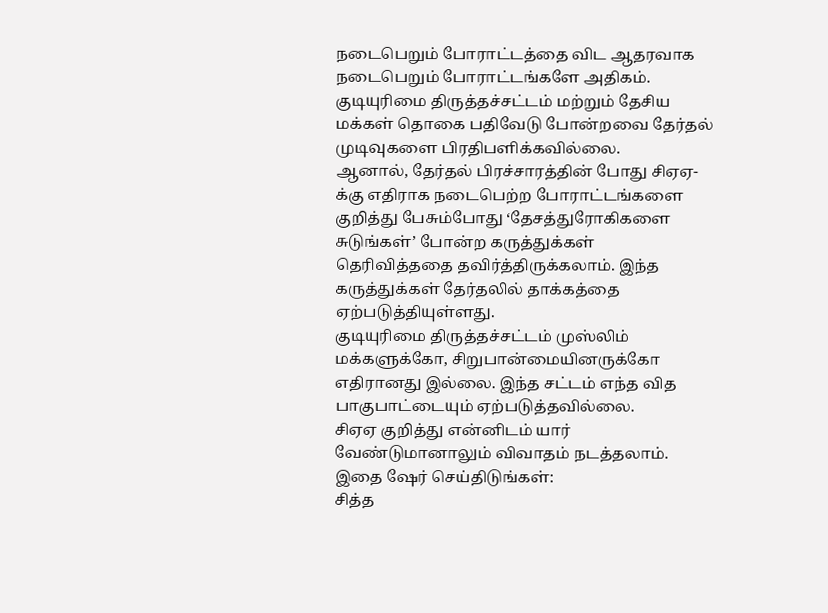நடைபெறும் போராட்டத்தை விட ஆதரவாக நடைபெறும் போராட்டங்களே அதிகம். குடியுரிமை திருத்தச்சட்டம் மற்றும் தேசிய மக்கள் தொகை பதிவேடு போன்றவை தேர்தல் முடிவுகளை பிரதிபளிக்கவில்லை.
ஆனால், தேர்தல் பிரச்சாரத்தின் போது சிஏஏ-க்கு எதிராக நடைபெற்ற போராட்டங்களை குறித்து பேசும்போது ‘தேசத்துரோகிகளை சுடுங்கள்’ போன்ற கருத்துக்கள் தெரிவித்ததை தவிர்த்திருக்கலாம். இந்த கருத்துக்கள் தேர்தலில் தாக்கத்தை ஏற்படுத்தியுள்ளது.
குடியுரிமை திருத்தச்சட்டம் முஸ்லிம் மக்களுக்கோ, சிறுபான்மையினருக்கோ எதிரானது இல்லை. இந்த சட்டம் எந்த வித பாகுபாட்டையும் ஏற்படுத்தவில்லை.
சிஏஏ குறித்து என்னிடம் யார் வேண்டுமானாலும் விவாதம் நடத்தலாம்.
இதை ஷேர் செய்திடுங்கள்:
சித்த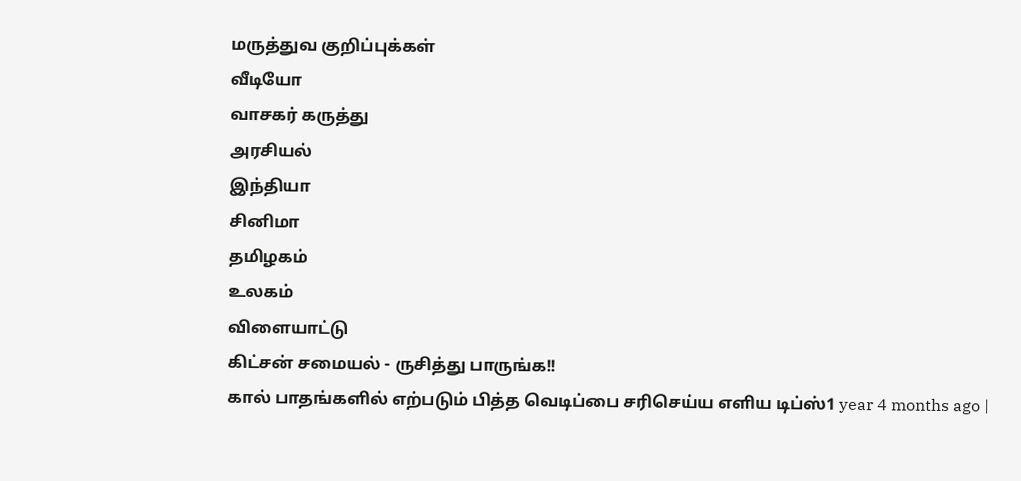மருத்துவ குறிப்புக்கள்
வீடியோ
வாசகர் கருத்து
அரசியல்
இந்தியா
சினிமா
தமிழகம்
உலகம்
விளையாட்டு
கிட்சன் சமையல் - ருசித்து பாருங்க!!
கால் பாதங்களில் எற்படும் பித்த வெடிப்பை சரிசெய்ய எளிய டிப்ஸ்1 year 4 months ago |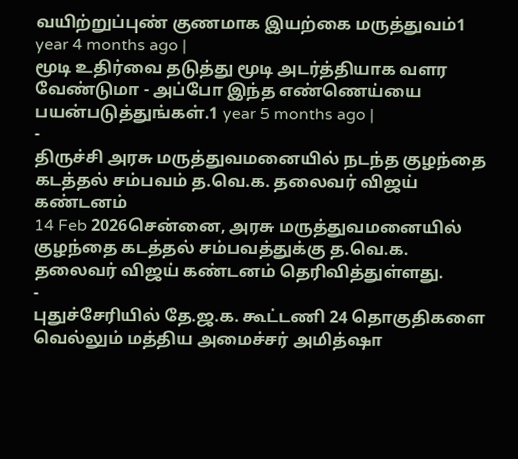வயிற்றுப்புண் குணமாக இயற்கை மருத்துவம்1 year 4 months ago |
மூடி உதிர்வை தடுத்து மூடி அடர்த்தியாக வளர வேண்டுமா - அப்போ இந்த எண்ணெய்யை பயன்படுத்துங்கள்.1 year 5 months ago |
-
திருச்சி அரசு மருத்துவமனையில் நடந்த குழந்தை கடத்தல் சம்பவம் த.வெ.க. தலைவர் விஜய் கண்டனம்
14 Feb 2026சென்னை, அரசு மருத்துவமனையில் குழந்தை கடத்தல் சம்பவத்துக்கு த.வெ.க. தலைவர் விஜய் கண்டனம் தெரிவித்துள்ளது.
-
புதுச்சேரியில் தே.ஜ.க. கூட்டணி 24 தொகுதிகளை வெல்லும் மத்திய அமைச்சர் அமித்ஷா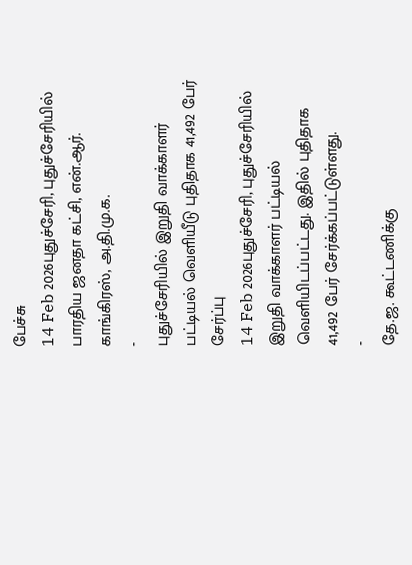பேச்சு
14 Feb 2026புதுச்சேரி, புதுச்சேரியில் பாரதிய ஜனதா கட்சி, என்.ஆர். காங்கிரஸ், அ.தி.மு.க.
-
புதுச்சேரியில் இறுதி வாக்காளர் பட்டியல் வெளியீடு புதிதாக 41,492 பேர் சேர்ப்பு
14 Feb 2026புதுச்சேரி, புதுச்சேரியில் இறுதி வாக்காளர் பட்டியல் வெளியிடப்பட்டது. இதில் புதிதாக 41,492 பேர் சேர்க்கப்பட்டுள்ளது.
-
தே.ஜ. கூட்டணிக்கு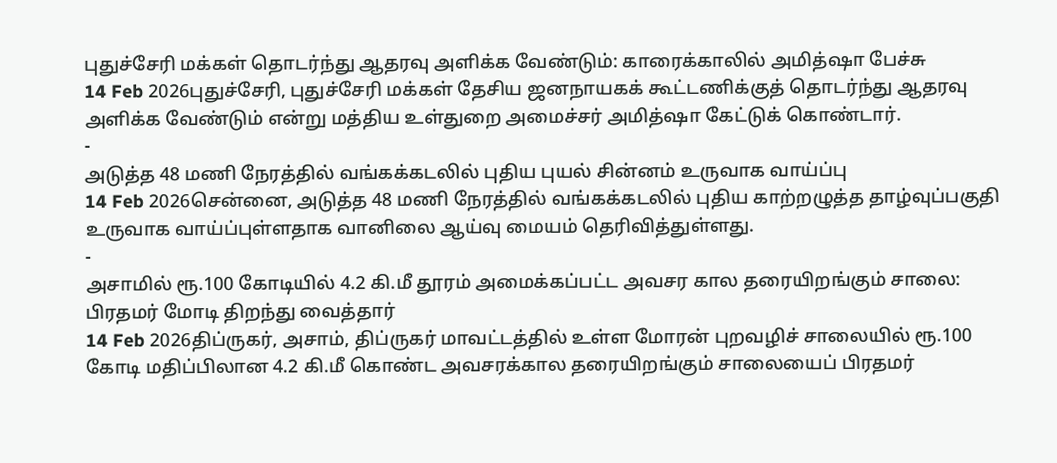புதுச்சேரி மக்கள் தொடர்ந்து ஆதரவு அளிக்க வேண்டும்: காரைக்காலில் அமித்ஷா பேச்சு
14 Feb 2026புதுச்சேரி, புதுச்சேரி மக்கள் தேசிய ஜனநாயகக் கூட்டணிக்குத் தொடர்ந்து ஆதரவு அளிக்க வேண்டும் என்று மத்திய உள்துறை அமைச்சர் அமித்ஷா கேட்டுக் கொண்டார்.
-
அடுத்த 48 மணி நேரத்தில் வங்கக்கடலில் புதிய புயல் சின்னம் உருவாக வாய்ப்பு
14 Feb 2026சென்னை, அடுத்த 48 மணி நேரத்தில் வங்கக்கடலில் புதிய காற்றழுத்த தாழ்வுப்பகுதி உருவாக வாய்ப்புள்ளதாக வானிலை ஆய்வு மையம் தெரிவித்துள்ளது.
-
அசாமில் ரூ.100 கோடியில் 4.2 கி.மீ தூரம் அமைக்கப்பட்ட அவசர கால தரையிறங்கும் சாலை: பிரதமர் மோடி திறந்து வைத்தார்
14 Feb 2026திப்ருகர், அசாம், திப்ருகர் மாவட்டத்தில் உள்ள மோரன் புறவழிச் சாலையில் ரூ.100 கோடி மதிப்பிலான 4.2 கி.மீ கொண்ட அவசரக்கால தரையிறங்கும் சாலையைப் பிரதமர்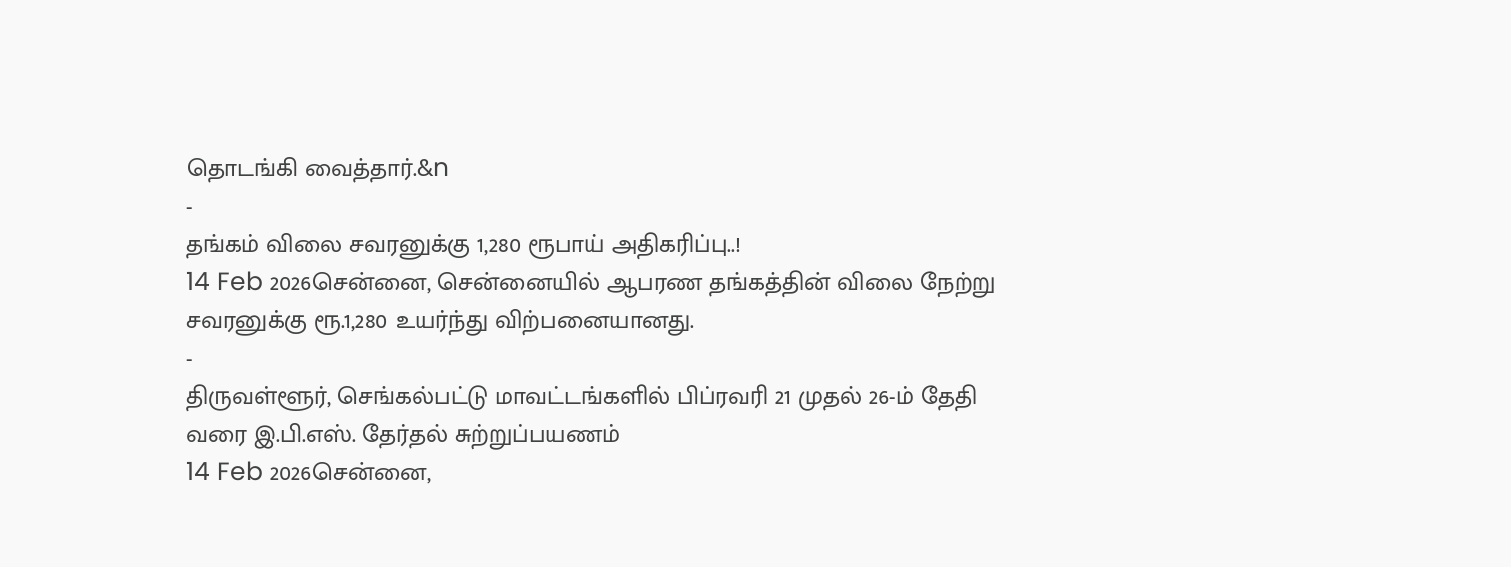தொடங்கி வைத்தார்.&n
-
தங்கம் விலை சவரனுக்கு 1,280 ரூபாய் அதிகரிப்பு..!
14 Feb 2026சென்னை, சென்னையில் ஆபரண தங்கத்தின் விலை நேற்று சவரனுக்கு ரூ.1,280 உயர்ந்து விற்பனையானது.
-
திருவள்ளூர், செங்கல்பட்டு மாவட்டங்களில் பிப்ரவரி 21 முதல் 26-ம் தேதி வரை இ.பி.எஸ். தேர்தல் சுற்றுப்பயணம்
14 Feb 2026சென்னை,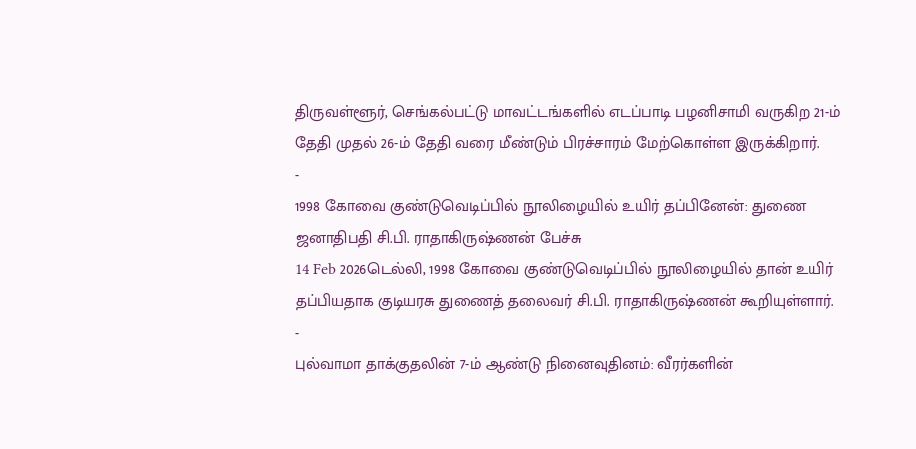திருவள்ளூர், செங்கல்பட்டு மாவட்டங்களில் எடப்பாடி பழனிசாமி வருகிற 21-ம் தேதி முதல் 26-ம் தேதி வரை மீண்டும் பிரச்சாரம் மேற்கொள்ள இருக்கிறார்.
-
1998 கோவை குண்டுவெடிப்பில் நூலிழையில் உயிர் தப்பினேன்: துணை ஜனாதிபதி சி.பி. ராதாகிருஷ்ணன் பேச்சு
14 Feb 2026டெல்லி, 1998 கோவை குண்டுவெடிப்பில் நூலிழையில் தான் உயிர் தப்பியதாக குடியரசு துணைத் தலைவர் சி.பி. ராதாகிருஷ்ணன் கூறியுள்ளார்.
-
புல்வாமா தாக்குதலின் 7-ம் ஆண்டு நினைவுதினம்: வீரர்களின்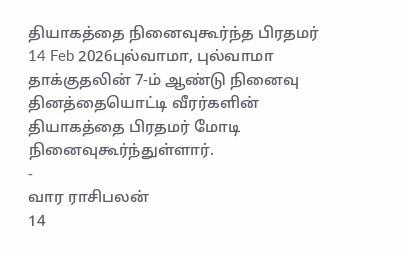தியாகத்தை நினைவுகூர்ந்த பிரதமர்
14 Feb 2026புல்வாமா, புல்வாமா தாக்குதலின் 7-ம் ஆண்டு நினைவு தினத்தையொட்டி வீரர்களின் தியாகத்தை பிரதமர் மோடி நினைவுகூர்ந்துள்ளார்.
-
வார ராசிபலன்
14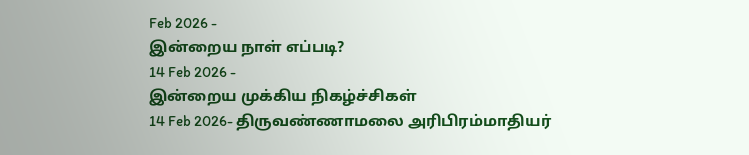Feb 2026 -
இன்றைய நாள் எப்படி?
14 Feb 2026 -
இன்றைய முக்கிய நிகழ்ச்சிகள்
14 Feb 2026- திருவண்ணாமலை அரிபிரம்மாதியர்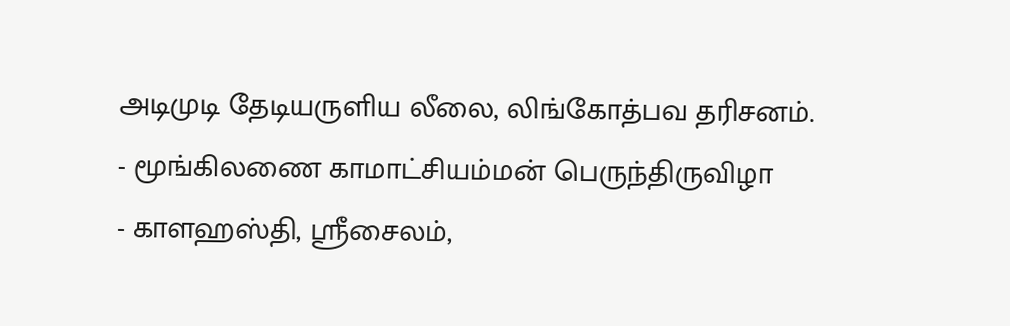அடிமுடி தேடியருளிய லீலை, லிங்கோத்பவ தரிசனம்.
- மூங்கிலணை காமாட்சியம்மன் பெருந்திருவிழா
- காளஹஸ்தி, ஶ்ரீசைலம்,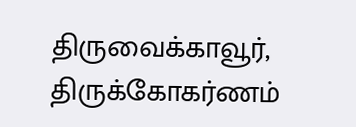திருவைக்காவூர், திருக்கோகர்ணம்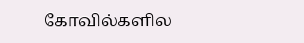கோவில்களில